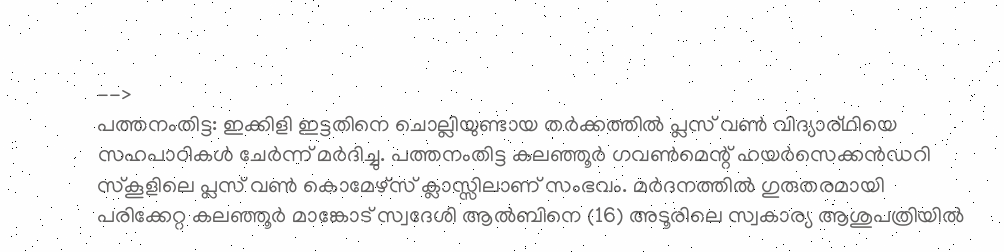-->
പത്തനംതിട്ട: ഇക്കിളി ഇട്ടതിനെ ചൊല്ലിയുണ്ടായ തർക്കത്തിൽ പ്ലസ് വൺ വിദ്യാര്ഥിയെ സഹപാഠികൾ ചേർന്ന് മർദിച്ചു. പത്തനംതിട്ട കലഞ്ഞൂർ ഗവൺമെന്റ് ഹയർസെക്കൻഡറി സ്കൂളിലെ പ്ലസ് വൺ കൊമേഴ്സ് ക്ലാസ്സിലാണ് സംഭവം. മർദനത്തിൽ ഗുരുതരമായി പരിക്കേറ്റ കലഞ്ഞൂർ മാങ്കോട് സ്വദേശി ആൽബിനെ (16) അടൂരിലെ സ്വകാര്യ ആശുപത്രിയിൽ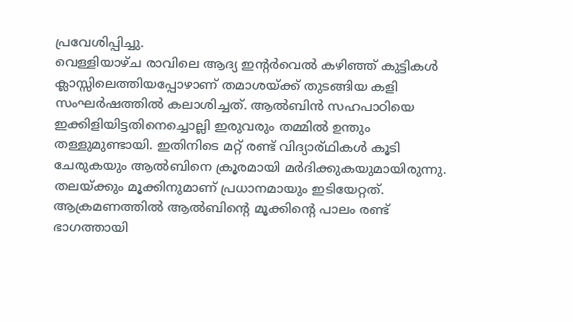പ്രവേശിപ്പിച്ചു.
വെള്ളിയാഴ്ച രാവിലെ ആദ്യ ഇന്റർവെൽ കഴിഞ്ഞ് കുട്ടികൾ ക്ലാസ്സിലെത്തിയപ്പോഴാണ് തമാശയ്ക്ക് തുടങ്ങിയ കളി സംഘർഷത്തിൽ കലാശിച്ചത്. ആൽബിൻ സഹപാഠിയെ ഇക്കിളിയിട്ടതിനെച്ചൊല്ലി ഇരുവരും തമ്മിൽ ഉന്തും തള്ളുമുണ്ടായി. ഇതിനിടെ മറ്റ് രണ്ട് വിദ്യാര്ഥികൾ കൂടി ചേരുകയും ആൽബിനെ ക്രൂരമായി മർദിക്കുകയുമായിരുന്നു. തലയ്ക്കും മൂക്കിനുമാണ് പ്രധാനമായും ഇടിയേറ്റത്.
ആക്രമണത്തിൽ ആൽബിന്റെ മൂക്കിന്റെ പാലം രണ്ട് ഭാഗത്തായി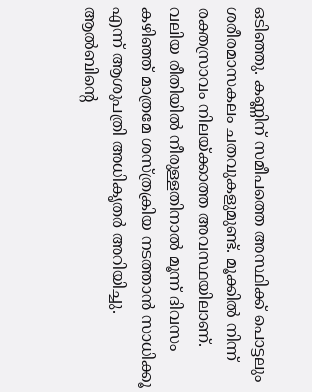ഒടിഞ്ഞു. കണ്ണിന് സമീപത്തെ അസ്ഥിക്ക് പൊട്ടലും ശരീരമാസകലം ചതവുകളുമുണ്ട്. മൂക്കിൽ നിന്ന് രക്തസ്രാവം നിലയ്ക്കാത്ത അവസ്ഥയിലാണ്. വലിയ രീതിയിൽ നീരുള്ളതിനാൽ മൂന്ന് ദിവസം കഴിഞ്ഞ് മാത്രമേ ശസ്ത്രക്രിയ നടത്താൻ സാധിക്കൂ എന്ന് ആശുപത്രി അധികൃതർ അറിയിച്ചു. ആൽബിന്റെ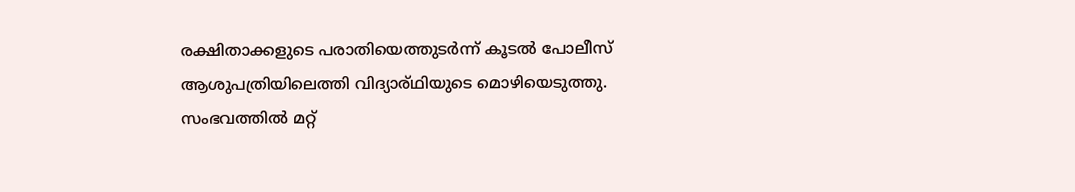രക്ഷിതാക്കളുടെ പരാതിയെത്തുടർന്ന് കൂടൽ പോലീസ് ആശുപത്രിയിലെത്തി വിദ്യാര്ഥിയുടെ മൊഴിയെടുത്തു. സംഭവത്തിൽ മറ്റ്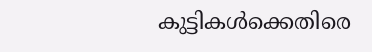കുട്ടികൾക്കെതിരെ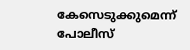കേസെടുക്കുമെന്ന് പോലീസ്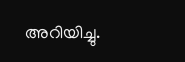അറിയിച്ചു.